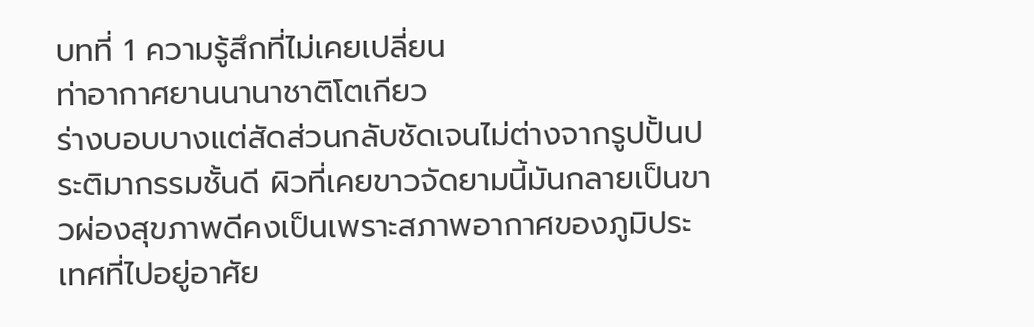บทที่ 1 ความรู้สึกที่ไม่เคยเปลี่ยน
ท่าอากาศยานนานาชาติโตเกียว
ร่างบอบบางแต่สัดส่วนกลับชัดเจนไม่ต่างจากรูปปั้นประติมากรรมชั้นดี ผิวที่เคยขาวจัดยามนี้มันกลายเป็นขาวผ่องสุขภาพดีคงเป็นเพราะสภาพอากาศของภูมิประเทศที่ไปอยู่อาศัย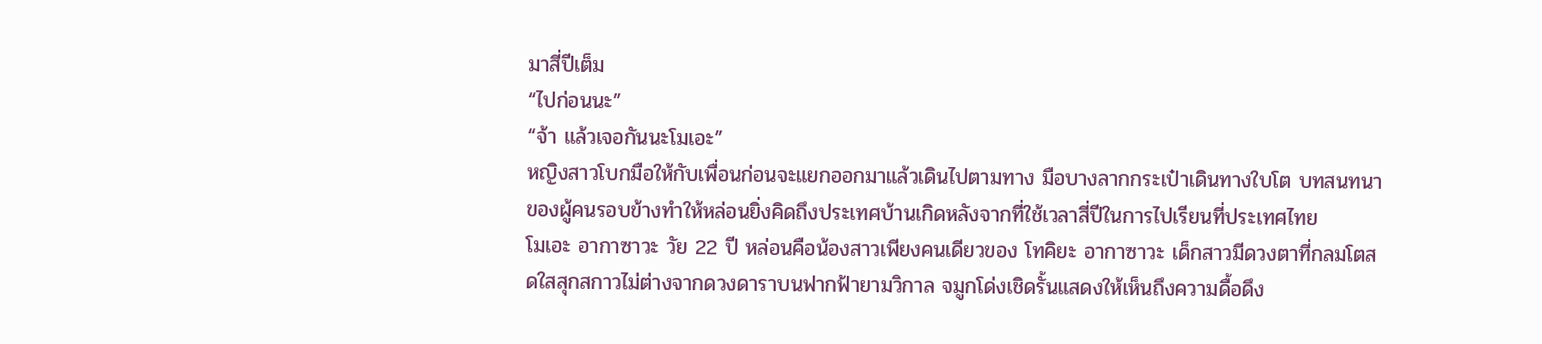มาสี่ปีเต็ม
“ไปก่อนนะ”
“จ้า แล้วเจอกันนะโมเอะ”
หญิงสาวโบกมือให้กับเพื่อนก่อนจะแยกออกมาแล้วเดินไปตามทาง มือบางลากกระเป๋าเดินทางใบโต บทสนทนาของผู้คนรอบข้างทำให้หล่อนยิ่งคิดถึงประเทศบ้านเกิดหลังจากที่ใช้เวลาสี่ปีในการไปเรียนที่ประเทศไทย
โมเอะ อากาซาวะ วัย 22 ปี หล่อนคือน้องสาวเพียงคนเดียวของ โทคิยะ อากาซาวะ เด็กสาวมีดวงตาที่กลมโตสดใสสุกสกาวไม่ต่างจากดวงดาราบนฟากฟ้ายามวิกาล จมูกโด่งเชิดรั้นแสดงให้เห็นถึงความดื้อดึง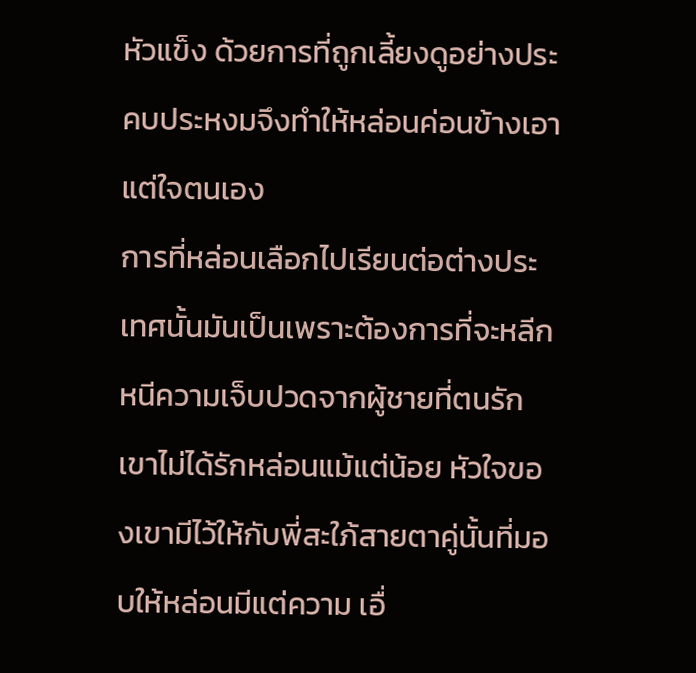หัวแข็ง ด้วยการที่ถูกเลี้ยงดูอย่างประคบประหงมจึงทำให้หล่อนค่อนข้างเอาแต่ใจตนเอง
การที่หล่อนเลือกไปเรียนต่อต่างประเทศนั้นมันเป็นเพราะต้องการที่จะหลีกหนีความเจ็บปวดจากผู้ชายที่ตนรัก เขาไม่ได้รักหล่อนแม้แต่น้อย หัวใจของเขามีไว้ให้กับพี่สะใภ้สายตาคู่นั้นที่มอบให้หล่อนมีแต่ความ เอื่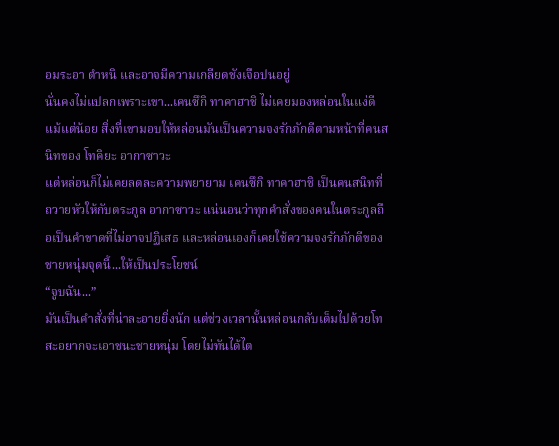อมระอา ตำหนิ และอาจมีความเกลียดชังเจือปนอยู่
นั่นคงไม่แปลกเพราะเขา...เคนซึกิ ทาคาฮาชิ ไม่เคยมองหล่อนในแง่ดีแม้แต่น้อย สิ่งที่เขามอบให้หล่อนมันเป็นความจงรักภักดีตามหน้าที่คนสนิทของ โทคิยะ อากาซาวะ
แต่หล่อนก็ไม่เคยลดละความพยายาม เคนซึกิ ทาคาฮาชิ เป็นคนสนิทที่ถวายหัวให้กับตระกูล อากาซาวะ แน่นอนว่าทุกคำสั่งของคนในตระกูลถือเป็นคำขาดที่ไม่อาจปฏิเสธ และหล่อนเองก็เคยใช้ความจงรักภักดีของชายหนุ่มจุดนี้...ให้เป็นประโยชน์
“จูบฉัน...”
มันเป็นคำสั่งที่น่าละอายยิ่งนัก แต่ช่วงเวลานั้นหล่อนกลับเต็มไปด้วยโทสะอยากจะเอาชนะชายหนุ่ม โดยไม่ทันได้ไต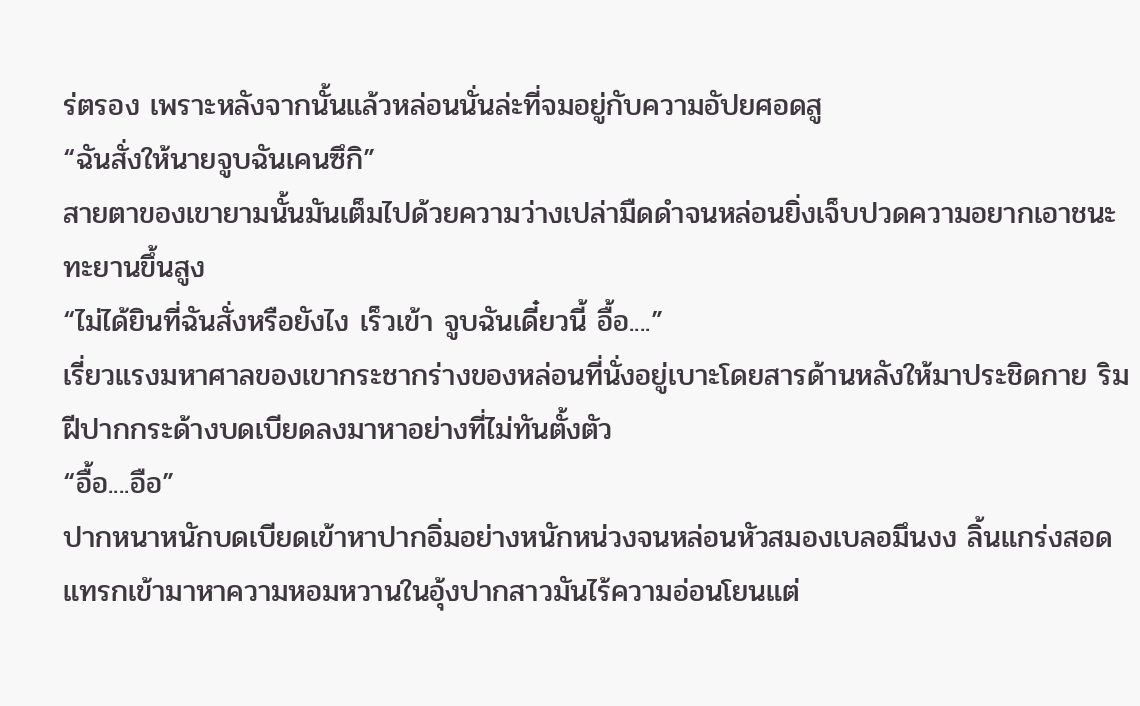ร่ตรอง เพราะหลังจากนั้นแล้วหล่อนนั่นล่ะที่จมอยู่กับความอัปยศอดสู
“ฉันสั่งให้นายจูบฉันเคนซึกิ”
สายตาของเขายามนั้นมันเต็มไปด้วยความว่างเปล่ามืดดำจนหล่อนยิ่งเจ็บปวดความอยากเอาชนะทะยานขึ้นสูง
“ไม่ได้ยินที่ฉันสั่งหรือยังไง เร็วเข้า จูบฉันเดี๋ยวนี้ อื้อ....”
เรี่ยวแรงมหาศาลของเขากระชากร่างของหล่อนที่นั่งอยู่เบาะโดยสารด้านหลังให้มาประชิดกาย ริมฝีปากกระด้างบดเบียดลงมาหาอย่างที่ไม่ทันตั้งตัว
“อื้อ....อือ”
ปากหนาหนักบดเบียดเข้าหาปากอิ่มอย่างหนักหน่วงจนหล่อนหัวสมองเบลอมึนงง ลิ้นแกร่งสอดแทรกเข้ามาหาความหอมหวานในอุ้งปากสาวมันไร้ความอ่อนโยนแต่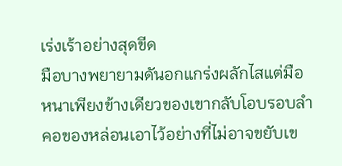เร่งเร้าอย่างสุดขีด
มือบางพยายามดันอกแกร่งผลักไสแต่มือหนาเพียงข้างเดียวของเขากลับโอบรอบลำคอของหล่อนเอาไว้อย่างที่ไม่อาจขยับเข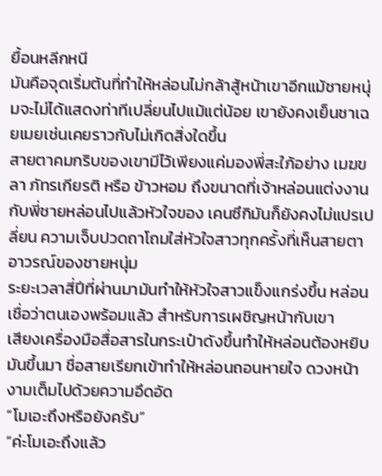ยื้อนหลีกหนี
มันคือจุดเริ่มต้นที่ทำให้หล่อนไม่กล้าสู้หน้าเขาอีกแม้ชายหนุ่มจะไม่ได้แสดงท่าทีเปลี่ยนไปแม้แต่น้อย เขายังคงเย็นชาเฉยเมยเช่นเคยราวกับไม่เกิดสิ่งใดขึ้น
สายตาคมกริบของเขามีไว้เพียงแค่มองพี่สะใภ้อย่าง เมฆขลา ภัทรเกียรติ หรือ ข้าวหอม ถึงขนาดที่เจ้าหล่อนแต่งงานกับพี่ชายหล่อนไปแล้วหัวใจของ เคนซึกิมันก็ยังคงไม่แปรเปลี่ยน ความเจ็บปวดถาโถมใส่หัวใจสาวทุกครั้งที่เห็นสายตาอาวรณ์ของชายหนุ่ม
ระยะเวลาสี่ปีที่ผ่านมามันทำให้หัวใจสาวแข็งแกร่งขึ้น หล่อนเชื่อว่าตนเองพร้อมแล้ว สำหรับการเผชิญหน้ากับเขา
เสียงเครื่องมือสื่อสารในกระเป๋าดังขึ้นทำให้หล่อนต้องหยิบมันขึ้นมา ชื่อสายเรียกเข้าทำให้หล่อนถอนหายใจ ดวงหน้างามเต็มไปด้วยความอึดอัด
“โมเอะถึงหรือยังครับ”
“ค่ะโมเอะถึงแล้ว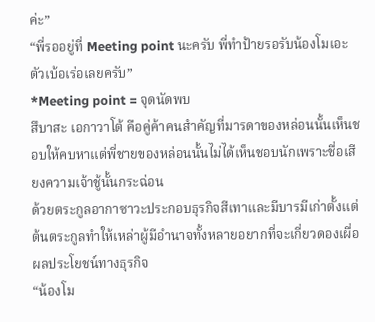ค่ะ”
“พี่รออยู่ที่ Meeting point นะครับ พี่ทำป้ายรอรับน้องโมเอะตัวเบ้อเร่อเลยครับ”
*Meeting point = จุดนัดพบ
สึบาสะ เอกาวาโต้ คือคู่ค้าคนสำคัญที่มารดาของหล่อนนั้นเห็นชอบให้คบหาแต่พี่ชายของหล่อนนั้นไม่ได้เห็นชอบนักเพราะชื่อเสียงความเจ้าชู้นั้นกระฉ่อน
ด้วยตระกูลอากาซาวะประกอบธุรกิจสีเทาและมีบารมีเก่าตั้งแต่ต้นตระกูลทำให้เหล่าผู้มีอำนาจทั้งหลายอยากที่จะเกี่ยวดองเผื่อผลประโยชน์ทางธุรกิจ
“น้องโม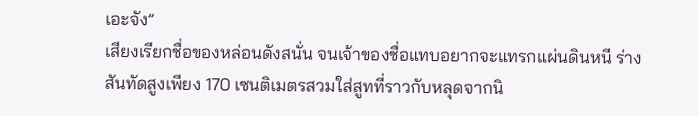เอะจัง”
เสียงเรียกชื่อของหล่อนดังสนั่น จนเจ้าของชื่อแทบอยากจะแทรกแผ่นดินหนี ร่างสันทัดสูงเพียง 170 เซนติเมตรสวมใส่สูทที่ราวกับหลุดจากนิ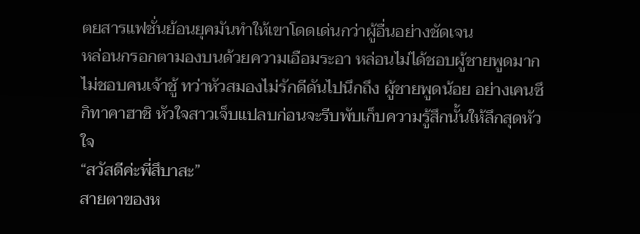ตยสารแฟชั่นย้อนยุคมันทำให้เขาโดดเด่นกว่าผู้อื่นอย่างชัดเจน
หล่อนกรอกตามองบนด้วยความเอือมระอา หล่อนไม่ได้ชอบผู้ชายพูดมาก ไม่ชอบคนเจ้าชู้ ทว่าหัวสมองไม่รักดีดันไปนึกถึง ผู้ชายพูดน้อย อย่างเคนซึกิทาคาฮาชิ หัวใจสาวเจ็บแปลบก่อนจะรีบพับเก็บความรู้สึกนั้นให้ลึกสุดหัวใจ
“สวัสดีค่ะพี่สึบาสะ”
สายตาของห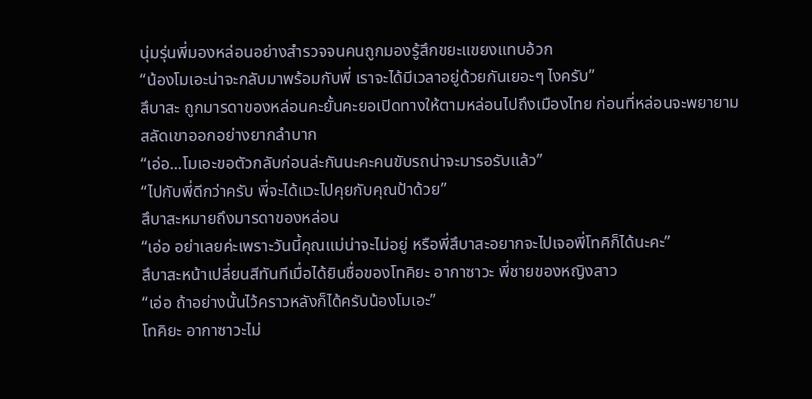นุ่มรุ่นพี่มองหล่อนอย่างสำรวจจนคนถูกมองรู้สึกขยะแขยงแทบอ้วก
“น้องโมเอะน่าจะกลับมาพร้อมกับพี่ เราจะได้มีเวลาอยู่ด้วยกันเยอะๆ ไงครับ”
สึบาสะ ถูกมารดาของหล่อนคะยั้นคะยอเปิดทางให้ตามหล่อนไปถึงเมืองไทย ก่อนที่หล่อนจะพยายามสลัดเขาออกอย่างยากลำบาก
“เอ่อ...โมเอะขอตัวกลับก่อนล่ะกันนะคะคนขับรถน่าจะมารอรับแล้ว”
“ไปกับพี่ดีกว่าครับ พี่จะได้แวะไปคุยกับคุณป้าด้วย”
สึบาสะหมายถึงมารดาของหล่อน
“เอ่อ อย่าเลยค่ะเพราะวันนี้คุณแม่น่าจะไม่อยู่ หรือพี่สึบาสะอยากจะไปเจอพี่โทคิก็ได้นะคะ”
สึบาสะหน้าเปลี่ยนสีทันทีเมื่อได้ยินชื่อของโทคิยะ อากาซาวะ พี่ชายของหญิงสาว
“เอ่อ ถ้าอย่างนั้นไว้คราวหลังก็ได้ครับน้องโมเอะ”
โทคิยะ อากาซาวะไม่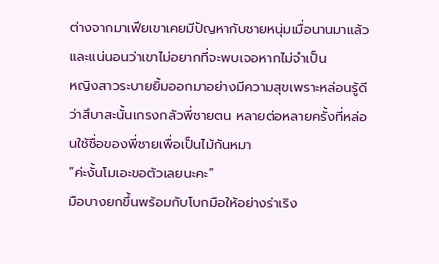ต่างจากมาเฟียเขาเคยมีปัญหากับชายหนุ่มเมื่อนานมาแล้ว และแน่นอนว่าเขาไม่อยากที่จะพบเจอหากไม่จำเป็น
หญิงสาวระบายยิ้มออกมาอย่างมีความสุขเพราะหล่อนรู้ดีว่าสึบาสะนั้นเกรงกลัวพี่ชายตน หลายต่อหลายครั้งที่หล่อนใช้ชื่อของพี่ชายเพื่อเป็นไม้กันหมา
“ค่ะงั้นโมเอะขอตัวเลยนะคะ”
มือบางยกขึ้นพร้อมกับโบกมือให้อย่างร่าเริง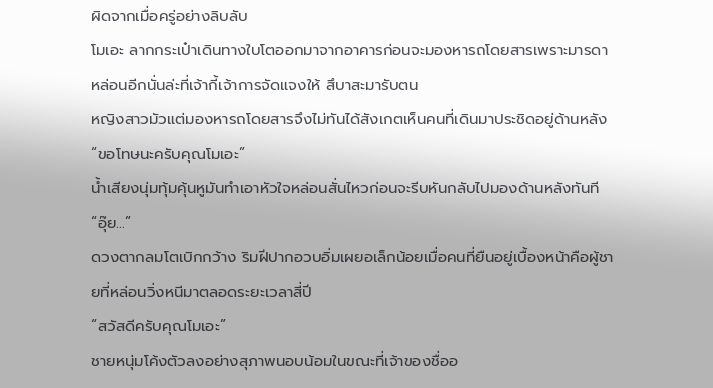ผิดจากเมื่อครู่อย่างลิบลับ
โมเอะ ลากกระเป๋าเดินทางใบโตออกมาจากอาคารก่อนจะมองหารถโดยสารเพราะมารดาหล่อนอีกนั่นล่ะที่เจ้ากี้เจ้าการจัดแจงให้ สึบาสะมารับตน
หญิงสาวมัวแต่มองหารถโดยสารจึงไม่ทันได้สังเกตเห็นคนที่เดินมาประชิดอยู่ด้านหลัง
“ขอโทษนะครับคุณโมเอะ”
น้ำเสียงนุ่มทุ้มคุ้นหูมันทำเอาหัวใจหล่อนสั่นไหวก่อนจะรีบหันกลับไปมองด้านหลังทันที
“อุ๊ย...”
ดวงตากลมโตเบิกกว้าง ริมฝีปากอวบอิ่มเผยอเล็กน้อยเมื่อคนที่ยืนอยู่เบื้องหน้าคือผู้ชายที่หล่อนวิ่งหนีมาตลอดระยะเวลาสี่ปี
“สวัสดีครับคุณโมเอะ”
ชายหนุ่มโค้งตัวลงอย่างสุภาพนอบน้อมในขณะที่เจ้าของชื่ออ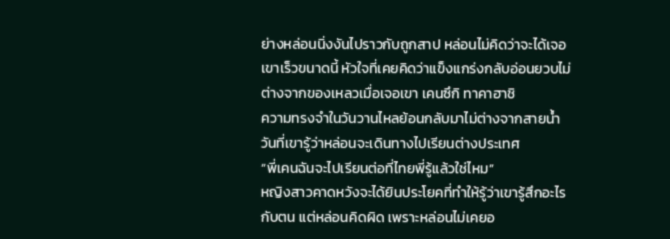ย่างหล่อนนิ่งงันไปราวกับถูกสาป หล่อนไม่คิดว่าจะได้เจอเขาเร็วขนาดนี้ หัวใจที่เคยคิดว่าแข็งแกร่งกลับอ่อนยวบไม่ต่างจากของเหลวเมื่อเจอเขา เคนซึกิ ทาคาฮาชิ
ความทรงจำในวันวานไหลย้อนกลับมาไม่ต่างจากสายน้ำ วันที่เขารู้ว่าหล่อนจะเดินทางไปเรียนต่างประเทศ
“พี่เคนฉันจะไปเรียนต่อที่ไทยพี่รู้แล้วใช่ไหม”
หญิงสาวคาดหวังจะได้ยินประโยคที่ทำให้รู้ว่าเขารู้สึกอะไรกับตน แต่หล่อนคิดผิด เพราะหล่อนไม่เคยอ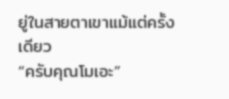ยู่ในสายตาเขาแม้แต่ครั้งเดียว
“ครับคุณโมเอะ”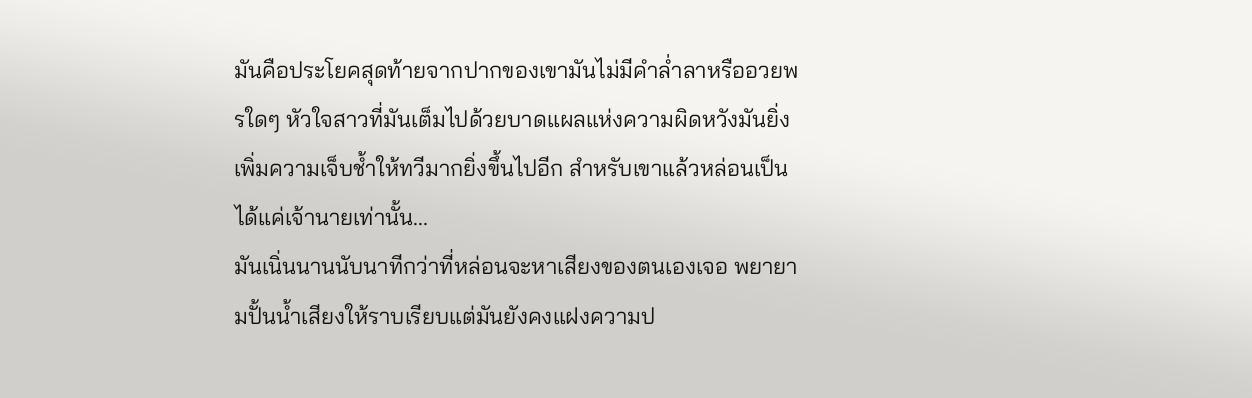มันคือประโยคสุดท้ายจากปากของเขามันไม่มีคำล่ำลาหรืออวยพรใดๆ หัวใจสาวที่มันเต็มไปด้วยบาดแผลแห่งความผิดหวังมันยิ่งเพิ่มความเจ็บช้ำให้ทวีมากยิ่งขึ้นไปอีก สำหรับเขาแล้วหล่อนเป็นได้แค่เจ้านายเท่านั้น...
มันเนิ่นนานนับนาทีกว่าที่หล่อนจะหาเสียงของตนเองเจอ พยายามปั้นน้ำเสียงให้ราบเรียบแต่มันยังคงแฝงความป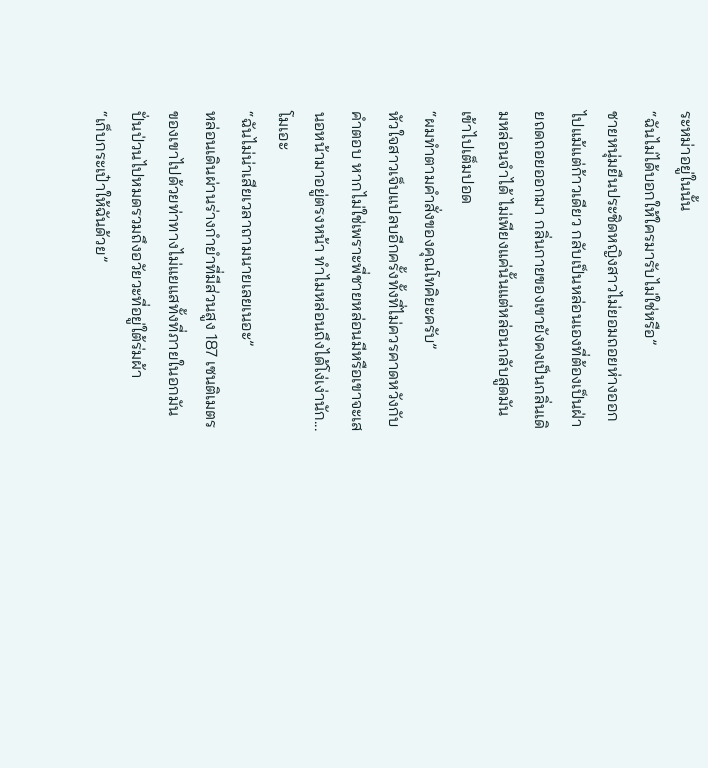ระหม่าอยู่ในนั้น
“ฉันไม่ได้บอกให้ใครมารับไม่ใช่หรือ”
ชายหนุ่มยืนประชิดหญิงสาวไม่ยอมถอยห่างออกไปแม้แต่ก้าวเดียว กลับเป็นหล่อนเองที่ต้องเป็นฝ่ายถดถอยออกมา กลิ่นกายของเขายังคงเป็นกลิ่นเดิมหล่อนจำได้ ไม่เพียงแค่นั้นแต่หล่อนกลับสูดมันเข้าไปเต็มปอด
“ผมทำตามคำสั่งของคุณโทคิยะครับ”
หัวใจสาวเจ็บแปลบอีกครั้งทั้งที่ไม่ควรคาดหวังกับคำตอบ หากไม่ใช่เพราะพี่ชายหล่อนมีหรือเขาจะเสนอหน้ามาอยู่ตรงหน้า ทำไมหล่อนถึงได้โง่เง่านัก... โมเอะ
“ฉันไม่น่าเสียเวลาถามนายเลยเนอะ”
หล่อนเดินผ่านร่างกำยำที่มีส่วนสูง 187 เซนติเมตรของเขาไปด้วยท่าทางไม่แยแสทั้งที่ภายในอกมันปั่นป่วนไปหมดรวมถึงอวัยวะที่อยู่ใต้ร่มผ้า
“เก็บกระเป๋าให้ฉันด้วย”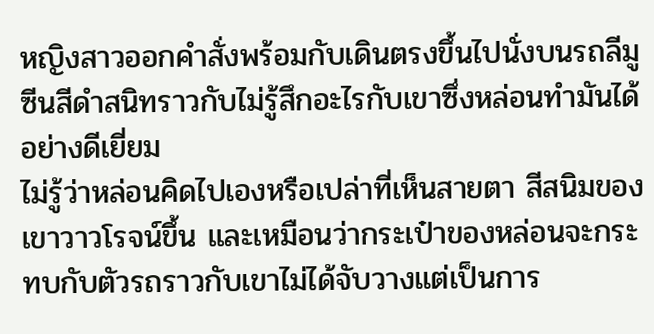หญิงสาวออกคำสั่งพร้อมกับเดินตรงขึ้นไปนั่งบนรถลีมูซีนสีดำสนิทราวกับไม่รู้สึกอะไรกับเขาซึ่งหล่อนทำมันได้อย่างดีเยี่ยม
ไม่รู้ว่าหล่อนคิดไปเองหรือเปล่าที่เห็นสายตา สีสนิมของเขาวาวโรจน์ขึ้น และเหมือนว่ากระเป๋าของหล่อนจะกระทบกับตัวรถราวกับเขาไม่ได้จับวางแต่เป็นการ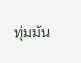ทุ่มมัน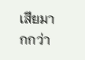เสียมากกว่า